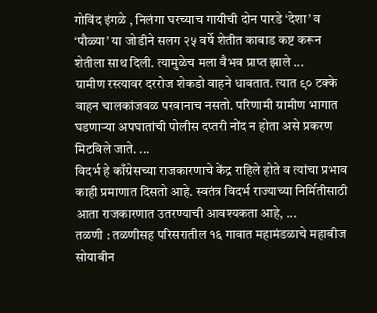गोविंद इंगळे , निलंगा घरच्याच गायीची दोन पारडे ‘देशा’ व ‘पौळ्या’ या जोडीने सलग २५ वर्षे शेतीत काबाड कष्ट करून शेतीला साथ दिली. त्यामुळेच मला वैभव प्राप्त झाले ...
ग्रामीण रस्त्यावर दररोज शेकडो वाहने धावतात. त्यात ९० टक्के वाहन चालकांजवळ परवानाच नसतो. परिणामी ग्रामीण भागात घडणाऱ्या अपघातांची पोलीस दप्तरी नोंद न होता असे प्रकरण मिटविले जाते. ...
विदर्भ हे काँग्रेसच्या राजकारणाचे केंद्र राहिले होते व त्यांचा प्रभाव काही प्रमाणात दिसतो आहे. स्वतंत्र विदर्भ राज्याच्या निर्मितीसाठी आता राजकारणात उतरण्याची आवश्यकता आहे, ...
तळणी : तळणीसह परिसरातील १६ गावात महामंडळाचे महाबीज सोयाबीन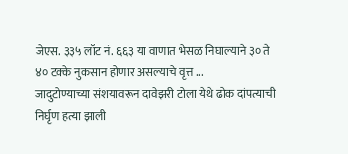जेएस. ३३५ लॉट नं. ६६३ या वाणात भेसळ निघाल्याने ३० ते ४० टक्के नुकसान होणार असल्याचे वृत्त ...
जादुटोण्याच्या संशयावरून दावेझरी टोला येथे ढोक दांपत्याची निर्घृण हत्या झाली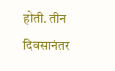होती. तीन दिवसानंतर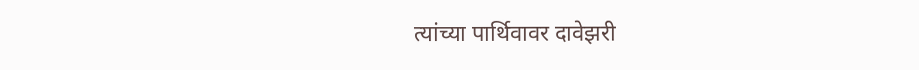त्यांच्या पार्थिवावर दावेझरी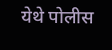येथे पोलीस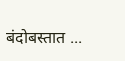बंदोबस्तात ...